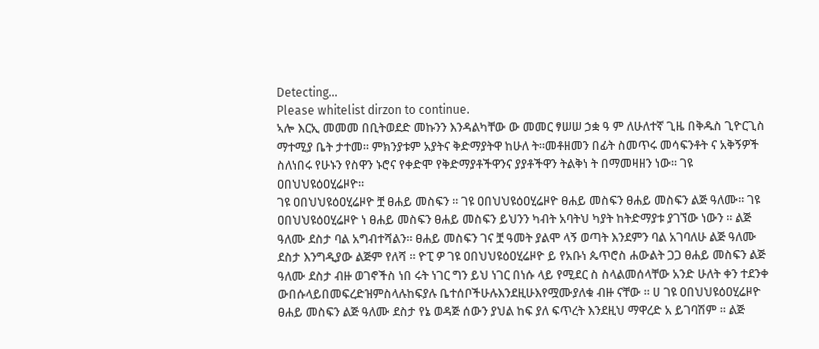Detecting...
Please whitelist dirzon to continue.
ኣሎ እርኢ መመመ በቢትወደድ መኩንን እንዳልካቸው ው መመር ፃሠሠ ኃቋ ዓ ም ለሁለተኛ ጊዜ በቅዱስ ጊዮርጊስ ማተሚያ ቤት ታተመ። ምክንያቱም አያትና ቅድማያትዋ ከሁለ ት።መቶዘመን በፊት ስመጥሩ መሳፍንቶት ና አቅኝዎች ስለነበሩ የሁኑን የስዋን ኑሮና የቀድሞ የቅድማያቶችዋንና ያያቶችዋን ትልቅነ ት በማመዛዘን ነው። ገዩ ዐበህህዩዕዐሂሬዞዮ።
ገዩ ዐበህህዩዕዐሂሬዞዮ ቿ ፀሐይ መስፍን ። ገዩ ዐበህህዩዕዐሂሬዞዮ ፀሐይ መስፍን ፀሐይ መስፍን ልጅ ዓለሙ። ገዩ ዐበህህዩዕዐሂሬዞዮ ነ ፀሐይ መስፍን ፀሐይ መስፍን ይህንን ካብት አባትህ ካያት ከትድማያቱ ያገኘው ነውን ። ልጅ ዓለሙ ደስታ ባል አግብተሻልን። ፀሐይ መስፍን ገና ቿ ዓመት ያልሞ ላኝ ወጣት እንደምን ባል አገባለሁ ልጅ ዓለሙ ደስታ እንግዲያው ልጅም የለሻ ። ዮፒ ዎ ገዩ ዐበህህዩዕዐሂሬዞዮ ይ የአቡነ ጴጥሮስ ሐውልት ጋጋ ፀሐይ መስፍን ልጅ ዓለሙ ደስታ ብዙ ወገኖችስ ነበ ሩት ነገር ግን ይህ ነገር በነሱ ላይ የሚደር ስ ስላልመሰላቸው አንድ ሁለት ቀን ተደንቀ ውበሱላይበመፍረድዝምስላሉከፍያሉ ቤተሰቦችሁሉእንደዚሁእየሟሙያለቁ ብዙ ናቸው ። ሀ ገዩ ዐበህህዩዕዐሂሬዞዮ ፀሐይ መስፍን ልጅ ዓለሙ ደስታ የኔ ወዳጅ ሰውን ያህል ከፍ ያለ ፍጥረት እንደዚህ ማዋረድ አ ይገባሽም ። ልጅ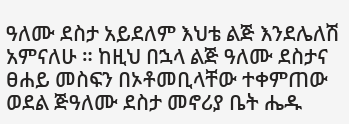ዓለሙ ደስታ አይደለም እህቴ ልጅ እንደሌለሽ አምናለሁ ። ከዚህ በኋላ ልጅ ዓለሙ ደስታና ፀሐይ መስፍን በኦቶመቢላቸው ተቀምጠው ወደል ጅዓለሙ ደስታ መኖሪያ ቤት ሔዱ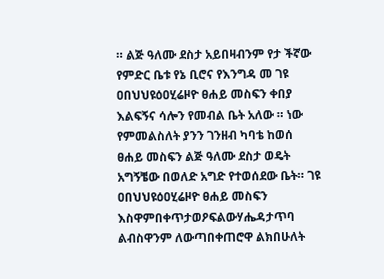። ልጅ ዓለሙ ደስታ አይበዛብንም የታ ችኛው የምድር ቤቱ የኔ ቢሮና የእንግዳ መ ገዩ ዐበህህዩዕዐሂሬዞዮ ፀሐይ መስፍን ቀበያ እልፍኝና ሳሎን የመብል ቤት አለው ። ነው የምመልስለት ያንን ገንዘብ ካባቴ ከወሰ ፀሐይ መስፍን ልጅ ዓለሙ ደስታ ወዴት አግኝቼው በወለድ አግድ የተወሰደው ቤት። ገዩ ዐበህህዩዕዐሂሬዞዮ ፀሐይ መስፍን እስዋምበቀጥታወዖፍልውሃሔዳታጥባ ልብስዋንም ለውጣበቀጠሮዋ ልክበሁለት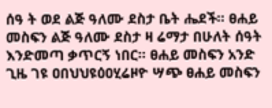ሰዓ ት ወደ ልጅ ዓለሙ ደስታ ቤት ሔደች። ፀሐይ መስፍን ልጅ ዓለሙ ደስታ ዛ ሬማታ በሁለት ሰዓት እንድመጣ ቃጥርኝ ነበር። ፀሐይ መስፍን አንድ ጊዜ ገዩ ዐበህህዩዕዐሂሬዞዮ ሣጭ ፀሐይ መስፍን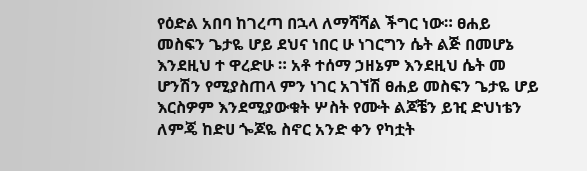የዕድል አበባ ከገረጣ በኋላ ለማሻሻል ችግር ነው። ፀሐይ መስፍን ጌታዬ ሆይ ደህና ነበር ሁ ነገርግን ሴት ልጅ በመሆኔ እንደዚህ ተ ዋረድሁ ። አቶ ተሰማ ኃዘኔም እንደዚህ ሴት መ ሆንሽን የሚያስጠላ ምን ነገር አገኘሽ ፀሐይ መስፍን ጌታዬ ሆይ እርስዎም እንደሚያውቁት ሦስት የሙት ልጆቼን ይዢ ድህነቴን ለምጄ ከድሀ ጐጆዬ ስኖር አንድ ቀን የካቷት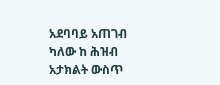አደባባይ አጠገብ ካለው ከ ሕዝብ አታክልት ውስጥ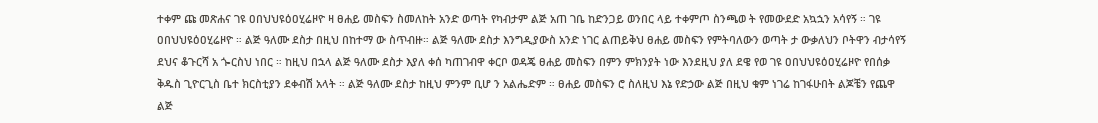ተቀም ጩ መጽሐና ገዩ ዐበህህዩዕዐሂሬዞዮ ዛ ፀሐይ መስፍን ስመለከት አንድ ወጣት የካብታም ልጅ አጠ ገቤ ከድንጋይ ወንበር ላይ ተቀምጦ ስንጫወ ት የመውደድ አኳኋን አሳየኝ ። ገዩ ዐበህህዩዕዐሂሬዞዮ ። ልጅ ዓለሙ ደስታ በዚህ በከተማ ው ስጥብዙ። ልጅ ዓለሙ ደስታ እንግዲያውስ አንድ ነገር ልጠይቅህ ፀሐይ መስፍን የምትባለውን ወጣት ታ ውቃለህን ቦትዋን ብታሳየኝ ደህና ቆጉርሻ አ ጐርስህ ነበር ። ከዚህ በኋላ ልጅ ዓለሙ ደስታ እያለ ቀሰ ካጠገብዋ ቀርቦ ወዳጄ ፀሐይ መስፍን በምን ምክንያት ነው እንደዚህ ያለ ደዌ የወ ገዩ ዐበህህዩዕዐሂሬዞዮ የበሰቃ ቅዱስ ጊዮርጊስ ቤተ ክርስቲያን ደቀብሽ አላት ። ልጅ ዓለሙ ደስታ ከዚህ ምንም ቢሆ ን አልሔድም ። ፀሐይ መስፍን ሮ ስለዚህ እኔ የድኃው ልጅ በዚህ ቁም ነገሬ ከገፋሁበት ልጆቼን የጨዋ ልጅ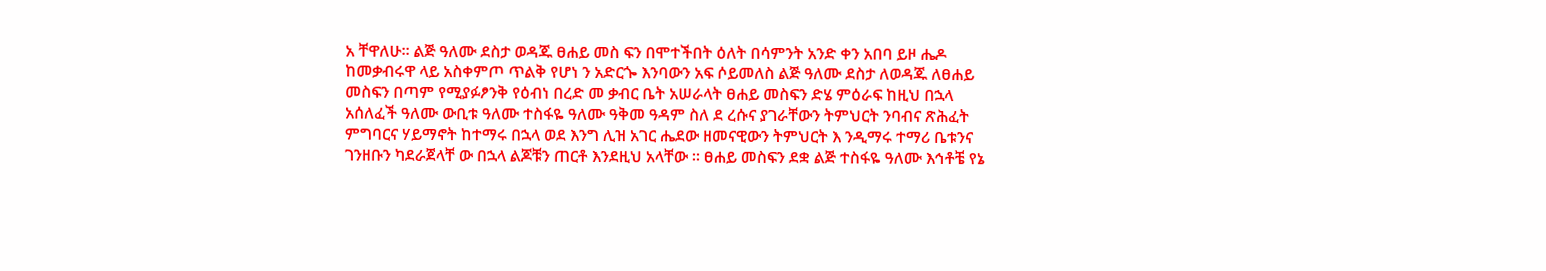አ ቸዋለሁ። ልጅ ዓለሙ ደስታ ወዳጁ ፀሐይ መስ ፍን በሞተችበት ዕለት በሳምንት አንድ ቀን አበባ ይዞ ሔዶ ከመቃብሩዋ ላይ አስቀምጦ ጥልቅ የሆነ ን አድርጐ እንባውን አፍ ሶይመለስ ልጅ ዓለሙ ደስታ ለወዳጁ ለፀሐይ መስፍን በጣም የሚያፉፆንቅ የዕብነ በረድ መ ቃብር ቤት አሠራላት ፀሐይ መስፍን ድሄ ምዕራፍ ከዚህ በኋላ አሰለፈች ዓለሙ ውቢቱ ዓለሙ ተስፋዬ ዓለሙ ዓቅመ ዓዳም ስለ ደ ረሱና ያገራቸውን ትምህርት ንባብና ጽሕፈት ምግባርና ሃይማኖት ከተማሩ በኋላ ወደ እንግ ሊዝ አገር ሔደው ዘመናዊውን ትምህርት እ ንዲማሩ ተማሪ ቤቱንና ገንዘቡን ካደራጀላቸ ው በኋላ ልጆቹን ጠርቶ እንደዚህ አላቸው ። ፀሐይ መስፍን ደቋ ልጅ ተስፋዬ ዓለሙ እኅቶቼ የኔ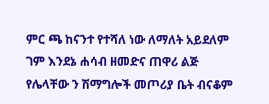ምር ጫ ከናንተ የተሻለ ነው ለማለት አይደለም ገም እንደኔ ሐሳብ ዘመድና ጠዋሪ ልጅ የሌላቸው ን ሽማግሎች መጦሪያ ቤት ብናቆም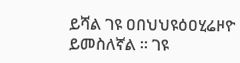ይሻል ገዩ ዐበህህዩዕዐሂሬዞዮ ይመስለኛል ። ገዩ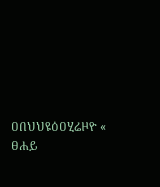ዐበህህዩዕዐሂሬዞዮ « ፀሐይ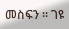መስፍን ። ገዩ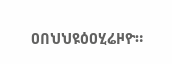ዐበህህዩዕዐሂሬዞዮ።